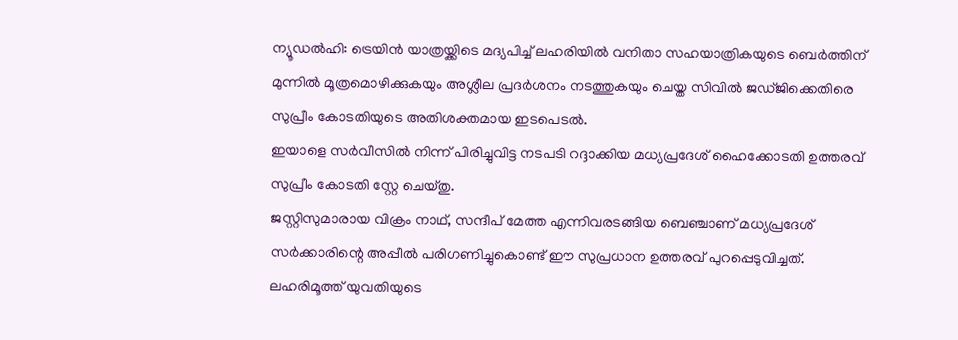ന്യൂഡൽഹി: ട്രെയിൻ യാത്രയ്ക്കിടെ മദ്യപിച്ച് ലഹരിയിൽ വനിതാ സഹയാത്രികയുടെ ബെർത്തിന് മുന്നിൽ മൂത്രമൊഴിക്കുകയും അശ്ലീല പ്രദർശനം നടത്തുകയും ചെയ്ത സിവിൽ ജഡ്ജിക്കെതിരെ സുപ്രീം കോടതിയുടെ അതിശക്തമായ ഇടപെടൽ.
ഇയാളെ സർവീസിൽ നിന്ന് പിരിച്ചുവിട്ട നടപടി റദ്ദാക്കിയ മധ്യപ്രദേശ് ഹൈക്കോടതി ഉത്തരവ് സുപ്രീം കോടതി സ്റ്റേ ചെയ്തു.
ജസ്റ്റിസുമാരായ വിക്രം നാഥ്, സന്ദീപ് മേത്ത എന്നിവരടങ്ങിയ ബെഞ്ചാണ് മധ്യപ്രദേശ് സർക്കാരിന്റെ അപ്പീൽ പരിഗണിച്ചുകൊണ്ട് ഈ സുപ്രധാന ഉത്തരവ് പുറപ്പെടുവിച്ചത്.
ലഹരിമൂത്ത് യുവതിയുടെ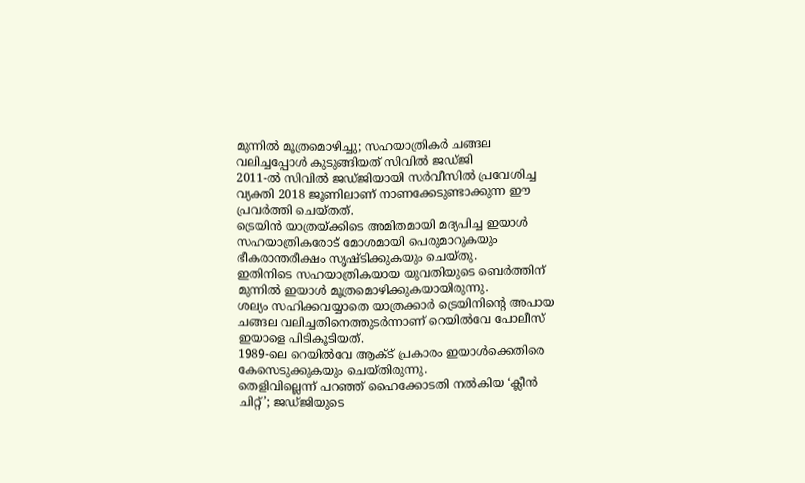മുന്നിൽ മൂത്രമൊഴിച്ചു; സഹയാത്രികർ ചങ്ങല വലിച്ചപ്പോൾ കുടുങ്ങിയത് സിവിൽ ജഡ്ജി
2011-ൽ സിവിൽ ജഡ്ജിയായി സർവീസിൽ പ്രവേശിച്ച വ്യക്തി 2018 ജൂണിലാണ് നാണക്കേടുണ്ടാക്കുന്ന ഈ പ്രവർത്തി ചെയ്തത്.
ട്രെയിൻ യാത്രയ്ക്കിടെ അമിതമായി മദ്യപിച്ച ഇയാൾ സഹയാത്രികരോട് മോശമായി പെരുമാറുകയും ഭീകരാന്തരീക്ഷം സൃഷ്ടിക്കുകയും ചെയ്തു.
ഇതിനിടെ സഹയാത്രികയായ യുവതിയുടെ ബെർത്തിന് മുന്നിൽ ഇയാൾ മൂത്രമൊഴിക്കുകയായിരുന്നു.
ശല്യം സഹിക്കവയ്യാതെ യാത്രക്കാർ ട്രെയിനിന്റെ അപായ ചങ്ങല വലിച്ചതിനെത്തുടർന്നാണ് റെയിൽവേ പോലീസ് ഇയാളെ പിടികൂടിയത്.
1989-ലെ റെയിൽവേ ആക്ട് പ്രകാരം ഇയാൾക്കെതിരെ കേസെടുക്കുകയും ചെയ്തിരുന്നു.
തെളിവില്ലെന്ന് പറഞ്ഞ് ഹൈക്കോടതി നൽകിയ ‘ക്ലീൻ ചിറ്റ്’; ജഡ്ജിയുടെ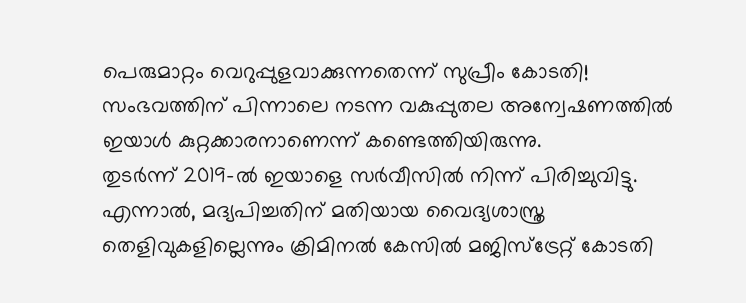പെരുമാറ്റം വെറുപ്പുളവാക്കുന്നതെന്ന് സുപ്രീം കോടതി!
സംഭവത്തിന് പിന്നാലെ നടന്ന വകുപ്പുതല അന്വേഷണത്തിൽ ഇയാൾ കുറ്റക്കാരനാണെന്ന് കണ്ടെത്തിയിരുന്നു.
തുടർന്ന് 2019-ൽ ഇയാളെ സർവീസിൽ നിന്ന് പിരിച്ചുവിട്ടു. എന്നാൽ, മദ്യപിച്ചതിന് മതിയായ വൈദ്യശാസ്ത്ര തെളിവുകളില്ലെന്നും ക്രിമിനൽ കേസിൽ മജിസ്ട്രേറ്റ് കോടതി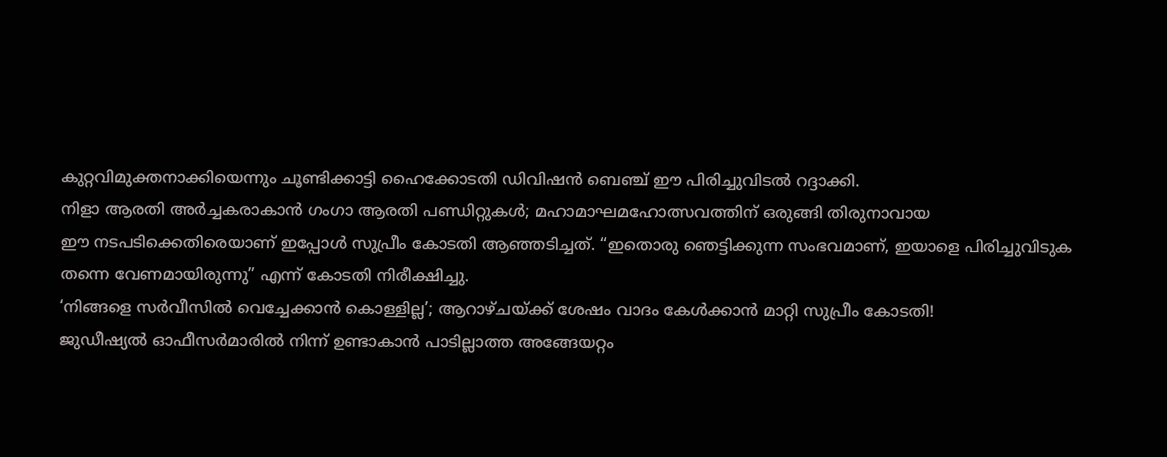കുറ്റവിമുക്തനാക്കിയെന്നും ചൂണ്ടിക്കാട്ടി ഹൈക്കോടതി ഡിവിഷൻ ബെഞ്ച് ഈ പിരിച്ചുവിടൽ റദ്ദാക്കി.
നിളാ ആരതി അർച്ചകരാകാൻ ഗംഗാ ആരതി പണ്ഡിറ്റുകൾ; മഹാമാഘമഹോത്സവത്തിന് ഒരുങ്ങി തിരുനാവായ
ഈ നടപടിക്കെതിരെയാണ് ഇപ്പോൾ സുപ്രീം കോടതി ആഞ്ഞടിച്ചത്. “ഇതൊരു ഞെട്ടിക്കുന്ന സംഭവമാണ്, ഇയാളെ പിരിച്ചുവിടുക തന്നെ വേണമായിരുന്നു” എന്ന് കോടതി നിരീക്ഷിച്ചു.
‘നിങ്ങളെ സർവീസിൽ വെച്ചേക്കാൻ കൊള്ളില്ല’; ആറാഴ്ചയ്ക്ക് ശേഷം വാദം കേൾക്കാൻ മാറ്റി സുപ്രീം കോടതി!
ജുഡീഷ്യൽ ഓഫീസർമാരിൽ നിന്ന് ഉണ്ടാകാൻ പാടില്ലാത്ത അങ്ങേയറ്റം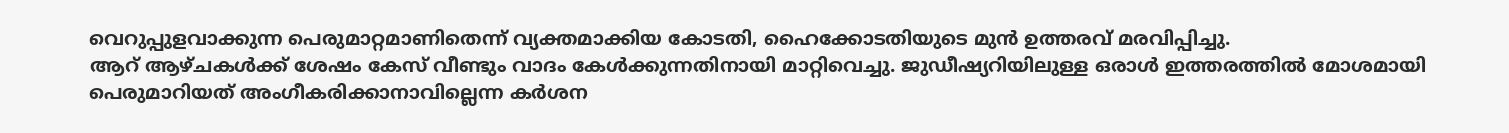വെറുപ്പുളവാക്കുന്ന പെരുമാറ്റമാണിതെന്ന് വ്യക്തമാക്കിയ കോടതി, ഹൈക്കോടതിയുടെ മുൻ ഉത്തരവ് മരവിപ്പിച്ചു.
ആറ് ആഴ്ചകൾക്ക് ശേഷം കേസ് വീണ്ടും വാദം കേൾക്കുന്നതിനായി മാറ്റിവെച്ചു. ജുഡീഷ്യറിയിലുള്ള ഒരാൾ ഇത്തരത്തിൽ മോശമായി പെരുമാറിയത് അംഗീകരിക്കാനാവില്ലെന്ന കർശന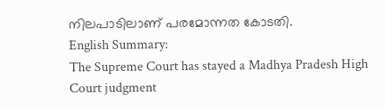നിലപാടിലാണ് പരമോന്നത കോടതി.
English Summary:
The Supreme Court has stayed a Madhya Pradesh High Court judgment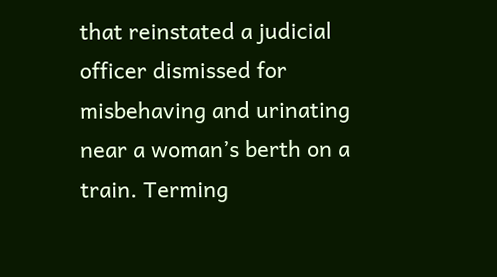that reinstated a judicial officer dismissed for misbehaving and urinating near a woman’s berth on a train. Terming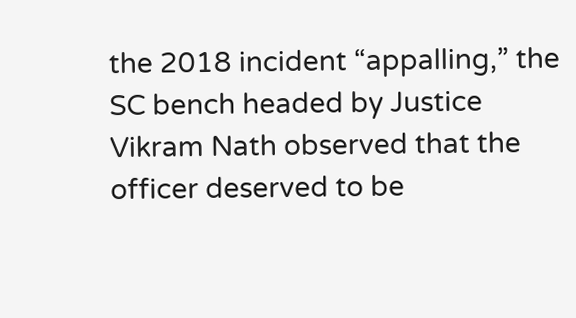the 2018 incident “appalling,” the SC bench headed by Justice Vikram Nath observed that the officer deserved to be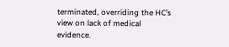terminated, overriding the HC’s view on lack of medical evidence.